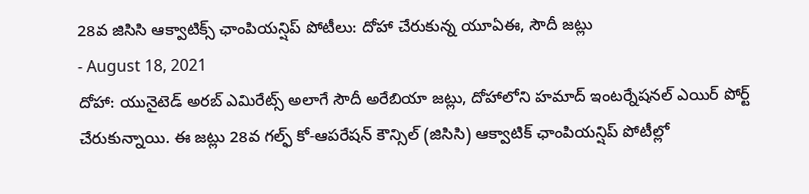28వ జిసిసి ఆక్వాటిక్స్ ఛాంపియన్షిప్ పోటీలు: దోహా చేరుకున్న యూఏఈ, సౌదీ జట్లు
- August 18, 2021
దోహా: యునైటెడ్ అరబ్ ఎమిరేట్స్ అలాగే సౌదీ అరేబియా జట్లు, దోహాలోని హమాద్ ఇంటర్నేషనల్ ఎయిర్ పోర్ట్ చేరుకున్నాయి. ఈ జట్లు 28వ గల్ఫ్ కో-ఆపరేషన్ కౌన్సిల్ (జిసిసి) ఆక్వాటిక్ ఛాంపియన్షిప్ పోటీల్లో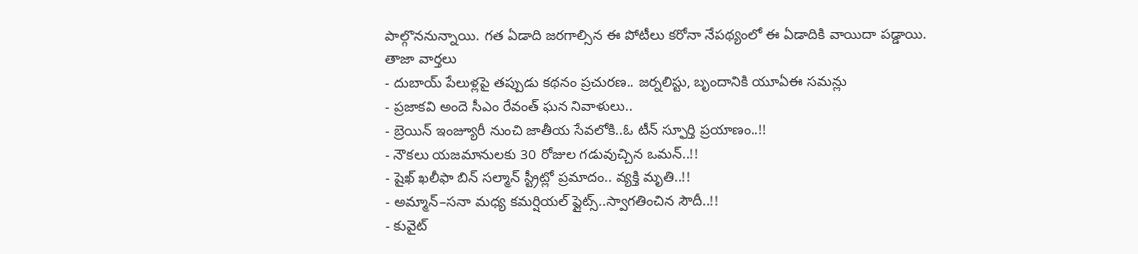పాల్గొననున్నాయి. గత ఏడాది జరగాల్సిన ఈ పోటీలు కరోనా నేపథ్యంలో ఈ ఏడాదికి వాయిదా పడ్డాయి.
తాజా వార్తలు
- దుబాయ్ పేలుళ్లపై తప్పుడు కథనం ప్రచురణ.. జర్నలిస్టు, బృందానికి యూఏఈ సమన్లు
- ప్రజాకవి అందె సీఎం రేవంత్ ఘన నివాళులు..
- బ్రెయిన్ ఇంజ్యూరీ నుంచి జాతీయ సేవలోకి..ఓ టీన్ స్ఫూర్తి ప్రయాణం..!!
- నౌకలు యజమానులకు 30 రోజుల గడువుచ్చిన ఒమన్..!!
- షైఖ్ ఖలీఫా బిన్ సల్మాన్ స్ట్రీట్లో ప్రమాదం.. వ్యక్తి మృతి..!!
- అమ్మాన్–సనా మధ్య కమర్షియల్ ఫ్లైట్స్..స్వాగతించిన సౌదీ..!!
- కువైట్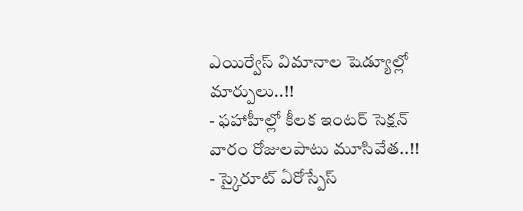ఎయిర్వేస్ విమానాల షెడ్యూల్లో మార్పులు..!!
- ఫహాహీల్లో కీలక ఇంటర్ సెక్షన్ వారం రోజులపాటు మూసివేత..!!
- స్కైరూట్ ఏరోస్పేస్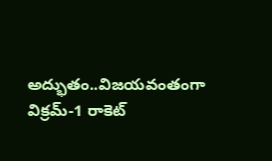అద్భుతం..విజయవంతంగా విక్రమ్-1 రాకెట్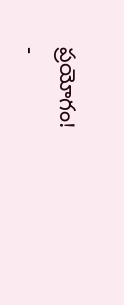ప్రయోగం!
-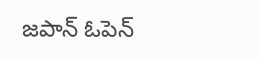జపాన్ ఓపెన్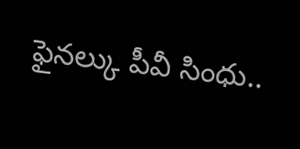ఫైనల్కు పీవీ సింధు..